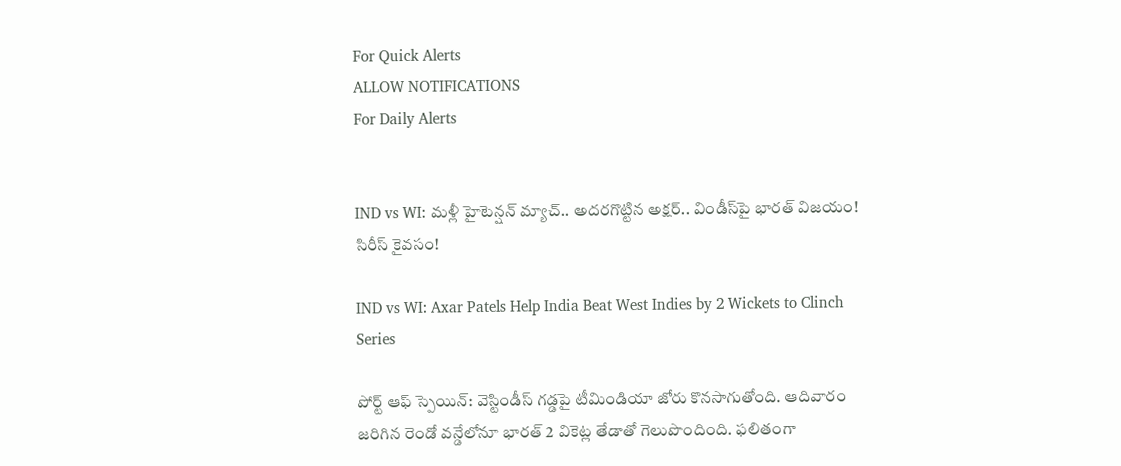For Quick Alerts
ALLOW NOTIFICATIONS
For Daily Alerts


IND vs WI: మళ్లీ హైటెన్షన్ మ్యాచ్.. అదరగొట్టిన అక్షర్.. విండీస్‌పై భారత్‌ విజయం! సిరీస్ కైవసం!

IND vs WI: Axar Patels Help India Beat West Indies by 2 Wickets to Clinch Series

పోర్ట్‌ ఆఫ్‌ స్పెయిన్‌: వెస్టిండీస్ గడ్డపై టీమిండియా జోరు కొనసాగుతోంది. ఆదివారం జరిగిన రెండో వన్డేలోనూ భారత్ 2 వికెట్ల తేడాతో గెలుపొందింది. ఫలితంగా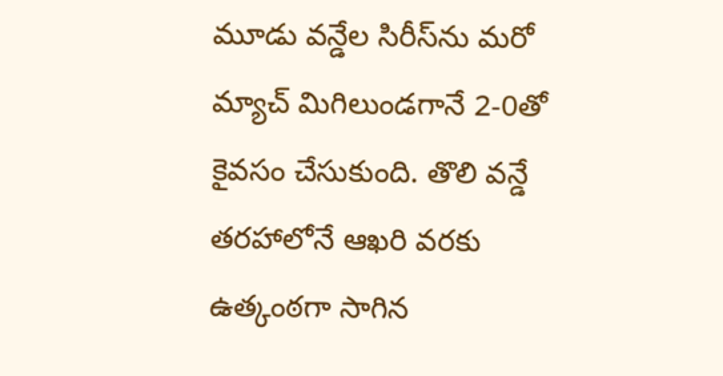మూడు వన్డేల సిరీస్‌ను మరో మ్యాచ్ మిగిలుండగానే 2-0తో కైవసం చేసుకుంది. తొలి వన్డే తరహాలోనే ఆఖరి వరకు ఉత్కంఠగా సాగిన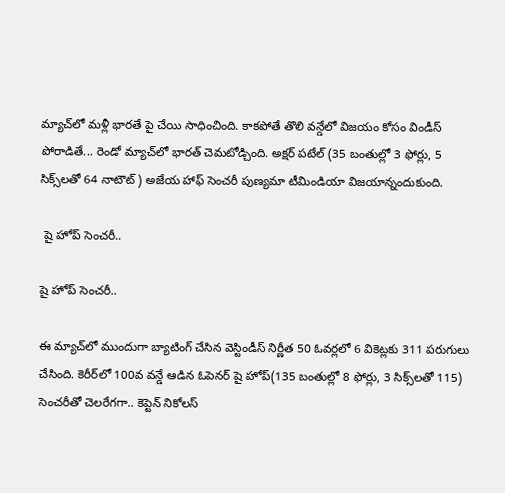మ్యాచ్‌లో మళ్లీ భారతే పై చేయి సాధించింది. కాకపోతే తొలి వన్డేలో విజయం కోసం విండీస్ పోరాడితే... రెండో మ్యాచ్‌లో భారత్ చెమటోడ్చింది. అక్షర్ పటేల్ (35 బంతుల్లో 3 ఫోర్లు, 5 సిక్స్‌లతో 64 నాటౌట్) అజేయ హాఫ్ సెంచరీ పుణ్యమా టీమిండియా విజయాన్నందుకుంది.

 షై హోప్ సెంచరీ..

షై హోప్ సెంచరీ..

ఈ మ్యాచ్‌లో ముందుగా బ్యాటింగ్ చేసిన వెస్టిండీస్ నిర్ణీత 50 ఓవర్లలో 6 వికెట్లకు 311 పరుగులు చేసింది. కెరీర్‌లో 100వ వన్డే ఆడిన ఓపెనర్ షై హోప్(135 బంతుల్లో 8 ఫోర్లు, 3 సిక్స్‌లతో 115) సెంచరీతో చెలరేగగా.. కెప్టెన్ నికోలస్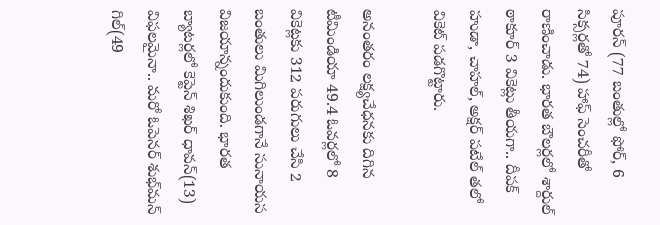పూరన్ (77 బంతుల్లో ఫోర్, 6 సిక్సర్లతో 74) హాఫ్ సెంచరీతో రాణించాడు. భారత బౌలర్లలో శార్దుల్‌ ఠాకూర్‌ 3 వికెట్లు తీయగా.. దీపక్ హుడా, చాహల్, అక్షర్ పటేల్‌ తలో వికెట్ పడగొట్టారు.

అనంతరం లక్ష్యచేధనకు దిగిన టీమిండియా 49.4 ఓవర్లలో 8 వికెట్లకు 312 పరుగులు చేసి 2 బంతులు మిగిలుండగానే సునాయస విజయాన్నందుకుంది. భారత బ్యాటర్లలో కెప్టెన్ శిఖర్ ధావన్(13) విఫలమైనా.. మరో ఓపెనర్ శుభ్‌మన్ గిల్(49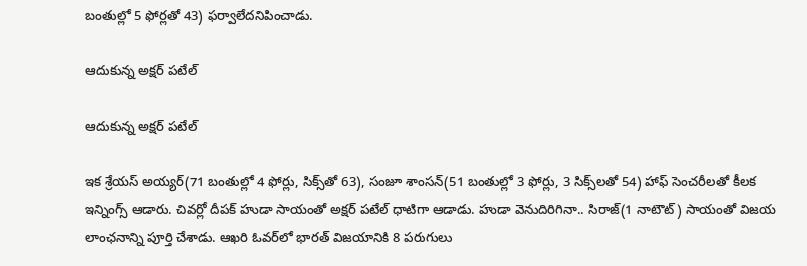బంతుల్లో 5 ఫోర్లతో 43) ఫర్వాలేదనిపించాడు.

ఆదుకున్న అక్షర్ పటేల్

ఆదుకున్న అక్షర్ పటేల్

ఇక శ్రేయస్ అయ్యర్(71 బంతుల్లో 4 ఫోర్లు, సిక్స్‌తో 63), సంజూ శాంసన్(51 బంతుల్లో 3 ఫోర్లు, 3 సిక్స్‌లతో 54) హాఫ్ సెంచరీలతో కీలక ఇన్నింగ్స్ ఆడారు. చివర్లో దీపక్ హుడా సాయంతో అక్షర్ పటేల్ ధాటిగా ఆడాడు. హుడా వెనుదిరిగినా.. సిరాజ్(1 నాటౌట్) సాయంతో విజయ లాంఛనాన్ని పూర్తి చేశాడు. ఆఖరి ఓవర్‌లో భారత్ విజయానికి 8 పరుగులు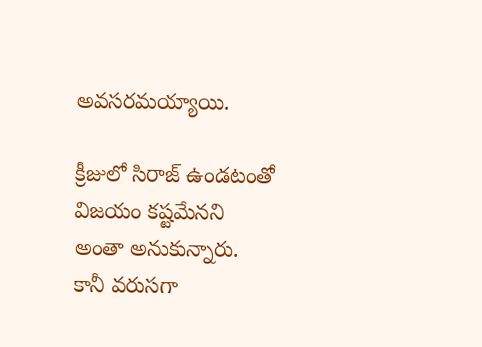అవసరమయ్యాయి.

క్రీజులో సిరాజ్ ఉండటంతో విజయం కష్టమేనని అంతా అనుకున్నారు. కానీ వరుసగా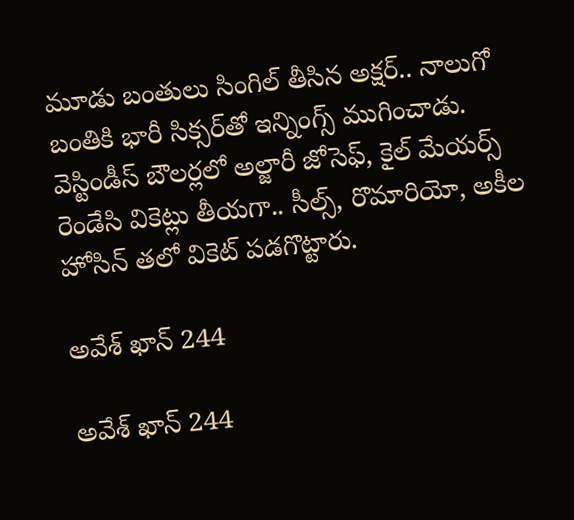మూడు బంతులు సింగిల్ తీసిన అక్షర్.. నాలుగో బంతికి భారీ సిక్సర్‌తో ఇన్నింగ్స్ ముగించాడు. వెస్టిండీస్ బౌలర్లలో అల్జారీ జోసెఫ్, కైల్ మేయర్స్ రెండేసి వికెట్లు తీయగా.. సీల్స్, రొమారియో, అకీల హోసిన్ తలో వికెట్ పడగొట్టారు.

అవేశ్‌ ఖాన్‌ 244

అవేశ్‌ ఖాన్‌ 244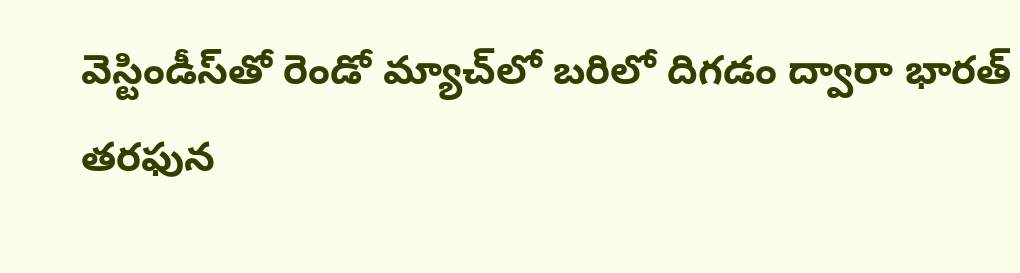వెస్టిండీస్‌తో రెండో మ్యాచ్‌లో బరిలో దిగడం ద్వారా భారత్‌ తరఫున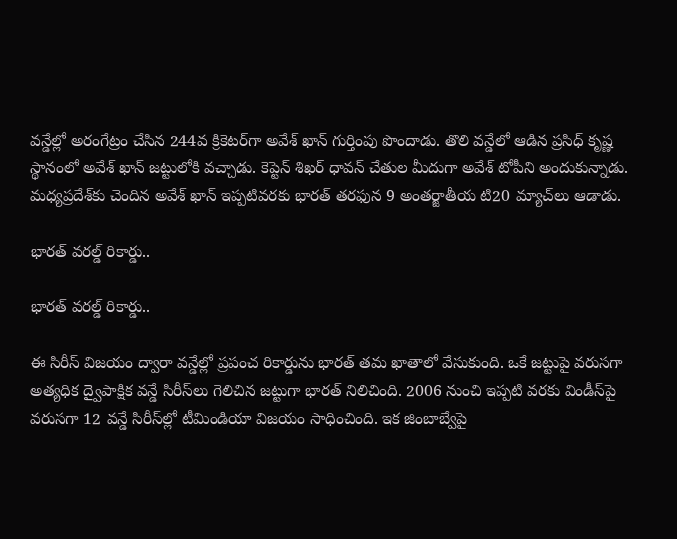వన్డేల్లో అరంగేట్రం చేసిన 244వ క్రికెటర్‌గా అవేశ్‌ ఖాన్‌ గుర్తింపు పొందాడు. తొలి వన్డేలో ఆడిన ప్రసిధ్‌ కృష్ణ స్థానంలో అవేశ్‌ ఖాన్‌ జట్టులోకి వచ్చాడు. కెప్టెన్‌ శిఖర్‌ ధావన్‌ చేతుల మీదుగా అవేశ్‌ టోపీని అందుకున్నాడు. మధ్యప్రదేశ్‌కు చెందిన అవేశ్‌ ఖాన్‌ ఇప్పటివరకు భారత్‌ తరఫున 9 అంతర్జాతీయ టి20 మ్యాచ్‌లు ఆడాడు.

భారత్ వరల్డ్ రికార్డు..

భారత్ వరల్డ్ రికార్డు..

ఈ సిరీస్ విజయం ద్వారా వన్డేల్లో ప్రపంచ రికార్డును భారత్‌ తమ ఖాతాలో వేసుకుంది. ఒకే జట్టుపై వరుసగా అత్యధిక ద్వైపాక్షిక వన్డే సిరీస్‌లు గెలిచిన జట్టుగా భారత్‌ నిలిచింది. 2006 నుంచి ఇప్పటి వరకు విండీస్‌పై వరుసగా 12 వన్డే సిరీస్‌ల్లో టీమిండియా విజయం సాధించింది. ఇక జింబాబ్వేపై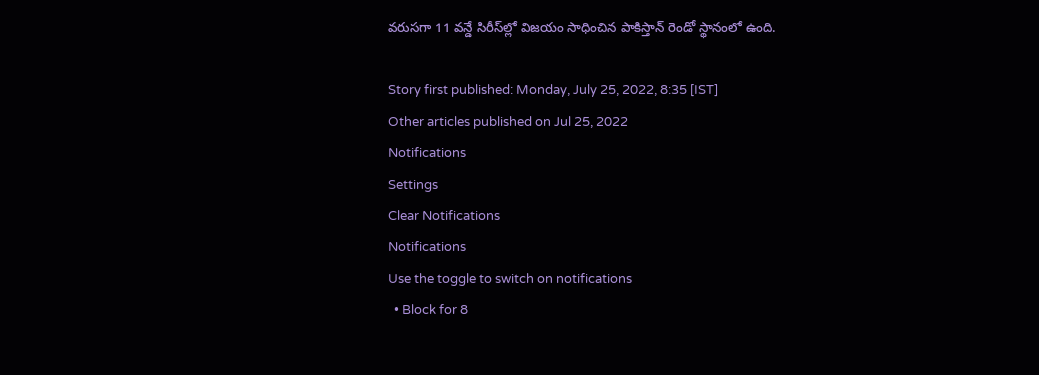వరుసగా 11 వన్డే సిరీస్‌ల్లో విజయం సాధించిన పాకిస్తాన్‌ రెండో స్థానంలో ఉంది.

Story first published: Monday, July 25, 2022, 8:35 [IST]
Other articles published on Jul 25, 2022
Notifications
Settings
Clear Notifications
Notifications
Use the toggle to switch on notifications
  • Block for 8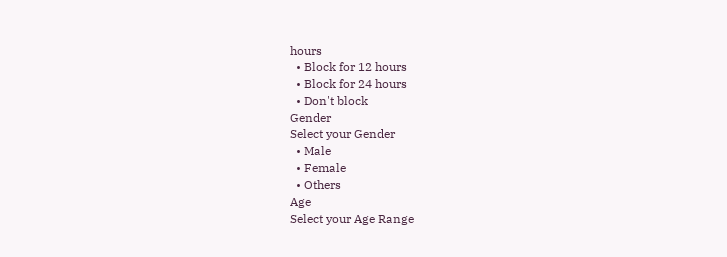hours
  • Block for 12 hours
  • Block for 24 hours
  • Don't block
Gender
Select your Gender
  • Male
  • Female
  • Others
Age
Select your Age Range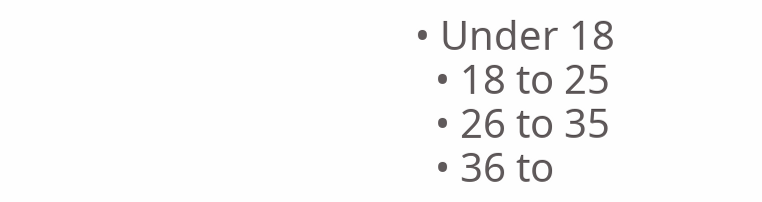• Under 18
  • 18 to 25
  • 26 to 35
  • 36 to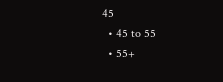45
  • 45 to 55
  • 55+